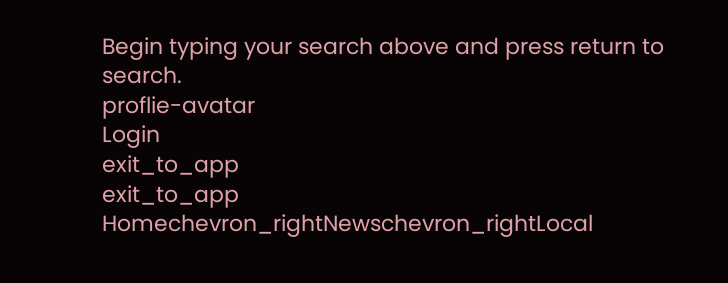Begin typing your search above and press return to search.
proflie-avatar
Login
exit_to_app
exit_to_app
Homechevron_rightNewschevron_rightLocal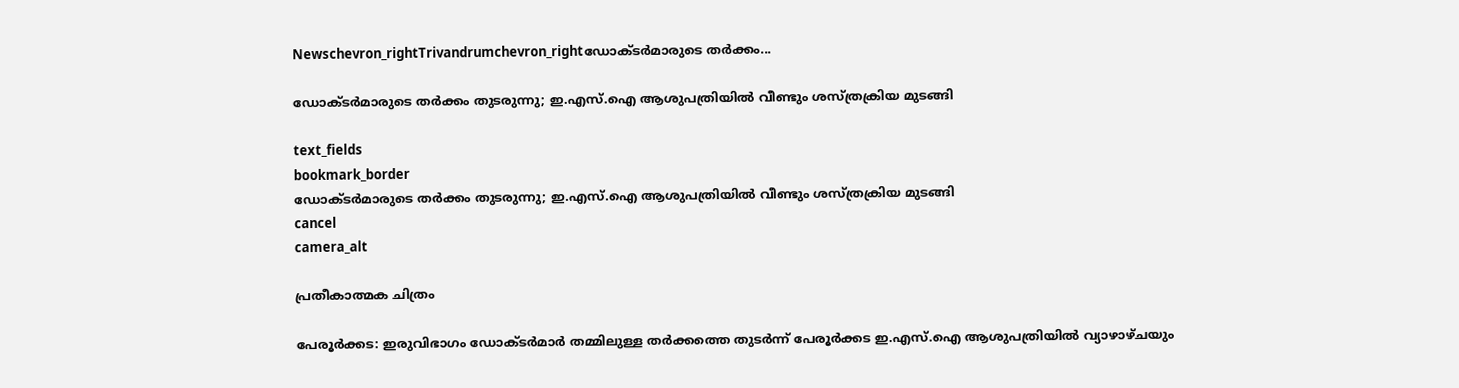Newschevron_rightTrivandrumchevron_rightഡോക്ടർമാരുടെ തര്‍ക്കം...

ഡോക്ടർമാരുടെ തര്‍ക്കം തുടരുന്നു; ഇ.എസ്.ഐ ആശുപത്രിയിൽ വീണ്ടും ശസ്ത്രക്രിയ മുടങ്ങി

text_fields
bookmark_border
ഡോക്ടർമാരുടെ തര്‍ക്കം തുടരുന്നു; ഇ.എസ്.ഐ ആശുപത്രിയിൽ വീണ്ടും ശസ്ത്രക്രിയ മുടങ്ങി
cancel
camera_alt

പ്രതീകാത്മക ചിത്രം

പേരൂര്‍ക്കട: ഇരുവിഭാഗം ഡോക്ടർമാർ തമ്മിലുള്ള തർക്കത്തെ തുടർന്ന് പേരൂർക്കട ഇ.എസ്.ഐ ആശുപത്രിയില്‍ വ്യാഴാഴ്ചയും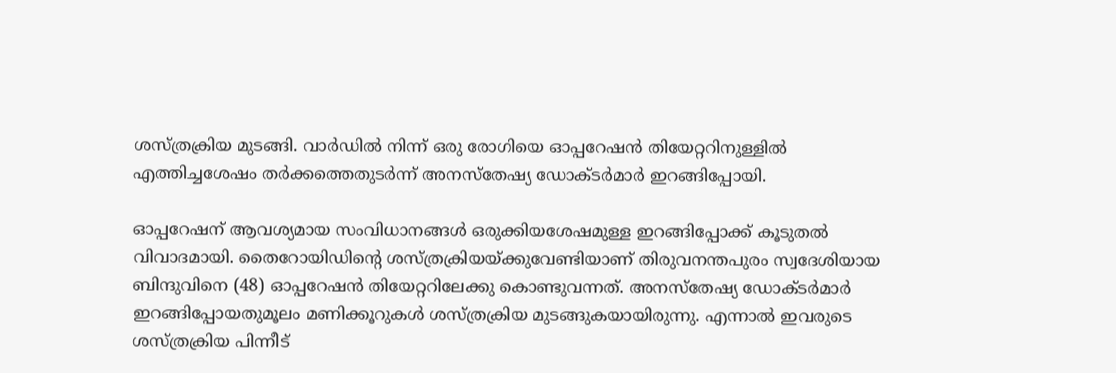ശസ്ത്രക്രിയ മുടങ്ങി. വാര്‍ഡില്‍ നിന്ന് ഒരു രോഗിയെ ഓപ്പറേഷന്‍ തിയേറ്ററിനുള്ളില്‍ എത്തിച്ചശേഷം തര്‍ക്കത്തെതുടര്‍ന്ന് അനസ്‌തേഷ്യ ഡോക്ടര്‍മാര്‍ ഇറങ്ങിപ്പോയി.

ഓപ്പറേഷന് ആവശ്യമായ സംവിധാനങ്ങള്‍ ഒരുക്കിയശേഷമുള്ള ഇറങ്ങിപ്പോക്ക് കൂടുതല്‍ വിവാദമായി. തൈറോയിഡിന്റെ ശസ്ത്രക്രിയയ്ക്കുവേണ്ടിയാണ് തിരുവനന്തപുരം സ്വദേശിയായ ബിന്ദുവിനെ (48) ഓപ്പറേഷന്‍ തിയേറ്ററിലേക്കു കൊണ്ടുവന്നത്. അനസ്‌തേഷ്യ ഡോക്ടര്‍മാര്‍ ഇറങ്ങിപ്പോയതുമൂലം മണിക്കൂറുകള്‍ ശസ്ത്രക്രിയ മുടങ്ങുകയായിരുന്നു. എന്നാല്‍ ഇവരുടെ ശസ്ത്രക്രിയ പിന്നീട്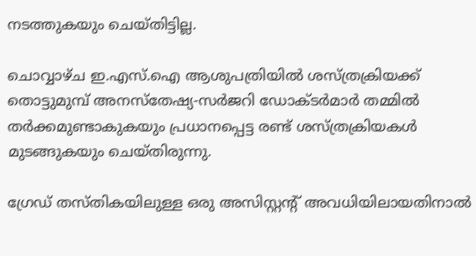നടത്തുകയും ചെയ്തിട്ടില്ല.

ചൊവ്വാഴ്ച ഇ.എസ്.ഐ ആശുപത്രിയില്‍ ശസ്ത്രക്രിയക്ക് തൊട്ടുമുമ്പ് അനസ്‌തേഷ്യ-സര്‍ജറി ഡോക്ടര്‍മാര്‍ തമ്മില്‍ തര്‍ക്കമുണ്ടാകുകയും പ്രധാനപ്പെട്ട രണ്ട് ശസ്ത്രക്രിയകള്‍ മുടങ്ങുകയും ചെയ്തിരുന്നു.

ഗ്രേഡ് തസ്തികയിലുള്ള ഒരു അസിസ്റ്റന്റ് അവധിയിലായതിനാല്‍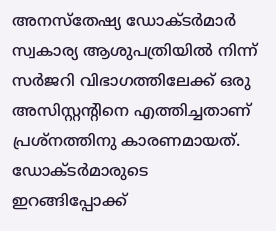അനസ്തേഷ്യ ഡോക്ടര്‍മാര്‍ സ്വകാര്യ ആശുപത്രിയില്‍ നിന്ന് സര്‍ജറി വിഭാഗത്തിലേക്ക് ഒരു അസിസ്റ്റന്റിനെ എത്തിച്ചതാണ് പ്രശ്നത്തിനു കാരണമായത്. ഡോക്ടര്‍മാരുടെ ഇറങ്ങിപ്പോക്ക്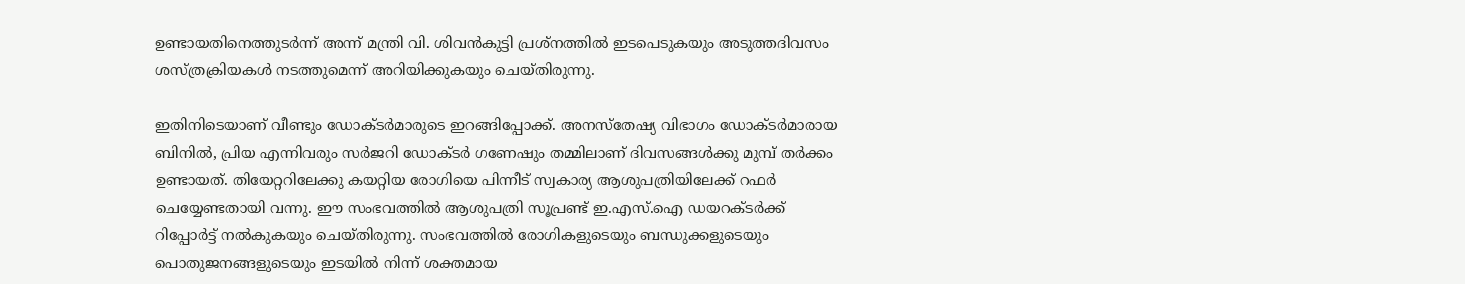ഉണ്ടായതിനെത്തുടര്‍ന്ന് അന്ന് മന്ത്രി വി. ശിവന്‍കുട്ടി പ്രശ്‌നത്തില്‍ ഇടപെടുകയും അടുത്തദിവസം ശസ്ത്രക്രിയകള്‍ നടത്തുമെന്ന് അറിയിക്കുകയും ചെയ്തിരുന്നു.

ഇതിനിടെയാണ് വീണ്ടും ഡോക്ടര്‍മാരുടെ ഇറങ്ങിപ്പോക്ക്. അനസ്‌തേഷ്യ വിഭാഗം ഡോക്ടര്‍മാരായ ബിനില്‍, പ്രിയ എന്നിവരും സര്‍ജറി ഡോക്ടര്‍ ഗണേഷും തമ്മിലാണ് ദിവസങ്ങള്‍ക്കു മുമ്പ് തര്‍ക്കം ഉണ്ടായത്. തിയേറ്ററിലേക്കു കയറ്റിയ രോഗിയെ പിന്നീട് സ്വകാര്യ ആശുപത്രിയിലേക്ക് റഫര്‍ ചെയ്യേണ്ടതായി വന്നു. ഈ സംഭവത്തില്‍ ആശുപത്രി സൂപ്രണ്ട് ഇ.എസ്.ഐ ഡയറക്ടര്‍ക്ക് റിപ്പോര്‍ട്ട് നല്‍കുകയും ചെയ്തിരുന്നു. സംഭവത്തിൽ രോഗികളുടെയും ബന്ധുക്കളുടെയും പൊതുജനങ്ങളുടെയും ഇടയിൽ നിന്ന് ശക്തമായ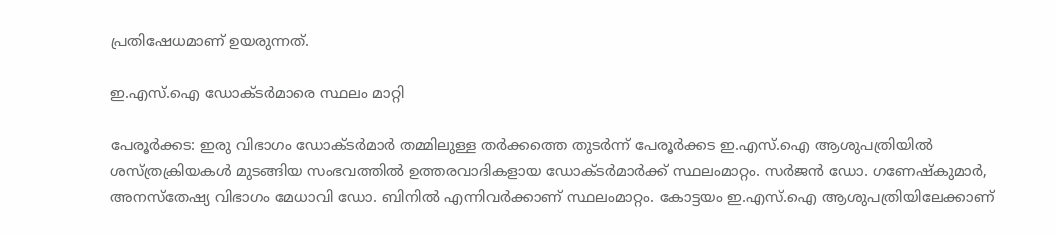പ്രതിഷേധമാണ് ഉയരുന്നത്.

ഇ.എസ്.ഐ ഡോക്ടര്‍മാരെ സ്ഥലം മാറ്റി

പേരൂര്‍ക്കട: ഇരു വിഭാഗം ഡോക്ടർമാർ തമ്മിലുള്ള തർക്കത്തെ തുടർന്ന് പേരൂർക്കട ഇ.എസ്.ഐ ആശുപത്രിയില്‍ ശസ്ത്രക്രിയകള്‍ മുടങ്ങിയ സംഭവത്തില്‍ ഉത്തരവാദികളായ ഡോക്ടര്‍മാര്‍ക്ക് സ്ഥലംമാറ്റം. സര്‍ജന്‍ ഡോ. ഗണേഷ്‌കുമാര്‍, അനസ്‌തേഷ്യ വിഭാഗം മേധാവി ഡോ. ബിനില്‍ എന്നിവര്‍ക്കാണ് സ്ഥലംമാറ്റം. കോട്ടയം ഇ.എസ്.ഐ ആശുപത്രിയിലേക്കാണ്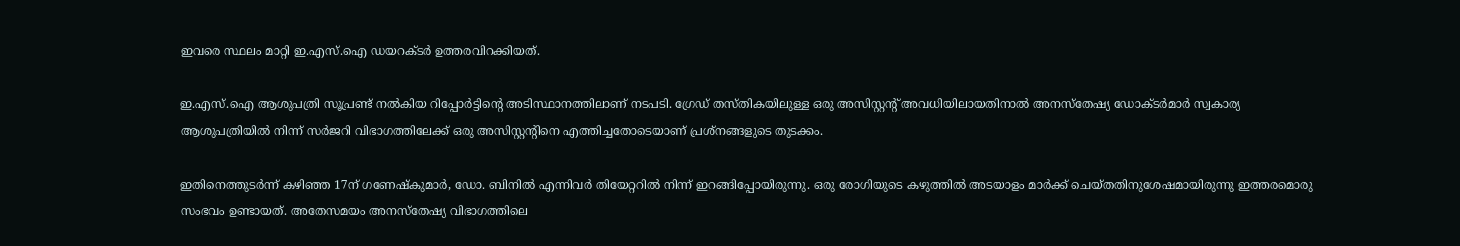ഇവരെ സ്ഥലം മാറ്റി ഇ.എസ്.ഐ ഡയറക്ടര്‍ ഉത്തരവിറക്കിയത്.

ഇ.എസ്.ഐ ആശുപത്രി സൂപ്രണ്ട് നല്‍കിയ റിപ്പോര്‍ട്ടിന്റെ അടിസ്ഥാനത്തിലാണ് നടപടി. ഗ്രേഡ് തസ്തികയിലുള്ള ഒരു അസിസ്റ്റന്റ് അവധിയിലായതിനാല്‍ അനസ്തേഷ്യ ഡോക്ടര്‍മാര്‍ സ്വകാര്യ ആശുപത്രിയില്‍ നിന്ന് സര്‍ജറി വിഭാഗത്തിലേക്ക് ഒരു അസിസ്റ്റന്റിനെ എത്തിച്ചതോടെയാണ് പ്രശ്‌നങ്ങളുടെ തുടക്കം.

ഇതിനെത്തുടര്‍ന്ന് കഴിഞ്ഞ 17ന് ഗണേഷ്‌കുമാര്‍, ഡോ. ബിനില്‍ എന്നിവര്‍ തിയേറ്ററില്‍ നിന്ന് ഇറങ്ങിപ്പോയിരുന്നു. ഒരു രോഗിയുടെ കഴുത്തിൽ അടയാളം മാര്‍ക്ക് ചെയ്തതിനുശേഷമായിരുന്നു ഇത്തരമൊരു സംഭവം ഉണ്ടായത്. അതേസമയം അനസ്‌തേഷ്യ വിഭാഗത്തിലെ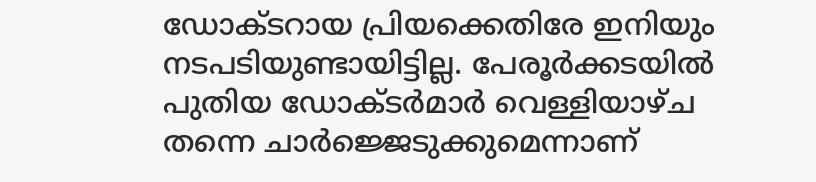ഡോക്ടറായ പ്രിയക്കെതിരേ ഇനിയും നടപടിയുണ്ടായിട്ടില്ല. പേരൂര്‍ക്കടയില്‍ പുതിയ ഡോക്ടര്‍മാര്‍ വെള്ളിയാഴ്ച തന്നെ ചാര്‍ജ്ജെടുക്കുമെന്നാണ്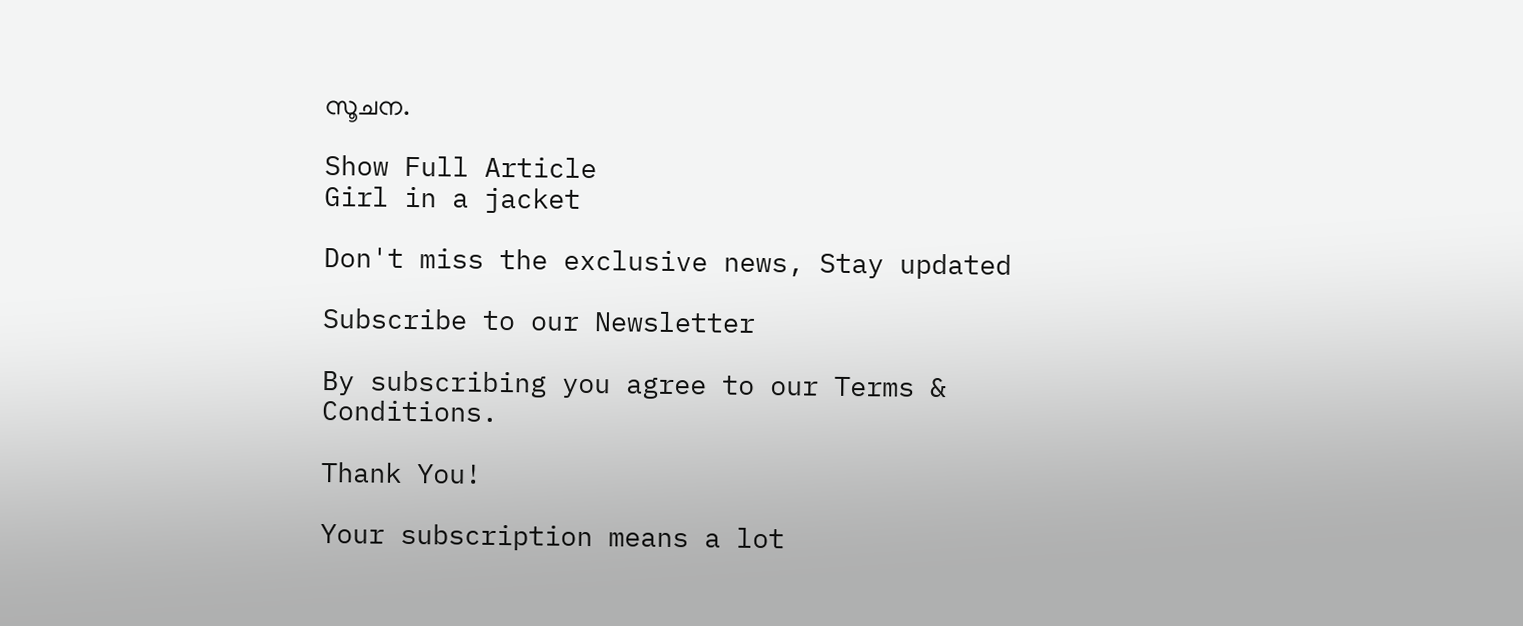സൂചന.

Show Full Article
Girl in a jacket

Don't miss the exclusive news, Stay updated

Subscribe to our Newsletter

By subscribing you agree to our Terms & Conditions.

Thank You!

Your subscription means a lot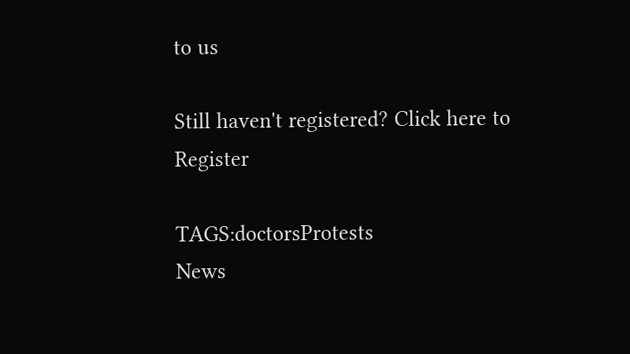to us

Still haven't registered? Click here to Register

TAGS:doctorsProtests
News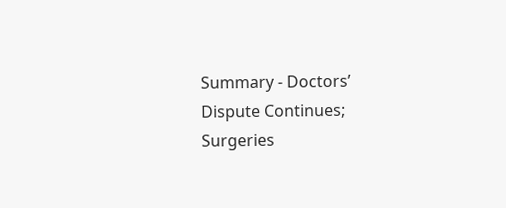Summary - Doctors’ Dispute Continues; Surgeries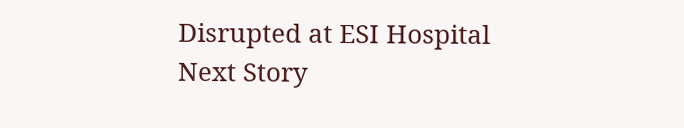Disrupted at ESI Hospital
Next Story